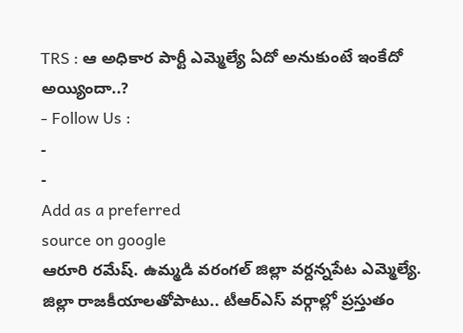TRS : ఆ అధికార పార్టీ ఎమ్మెల్యే ఏదో అనుకుంటే ఇంకేదో అయ్యిందా..?
- Follow Us :
-
-
Add as a preferred
source on google
ఆరూరి రమేష్. ఉమ్మడి వరంగల్ జిల్లా వర్దన్నపేట ఎమ్మెల్యే. జిల్లా రాజకీయాలతోపాటు.. టీఆర్ఎస్ వర్గాల్లో ప్రస్తుతం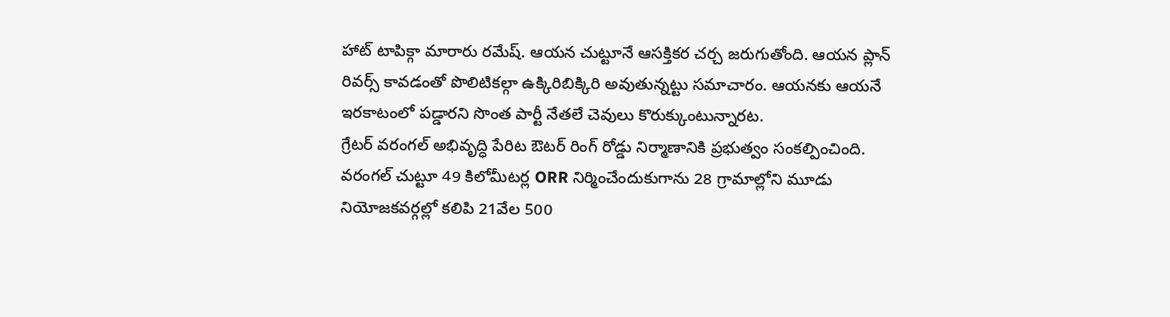హాట్ టాపిక్గా మారారు రమేష్. ఆయన చుట్టూనే ఆసక్తికర చర్చ జరుగుతోంది. ఆయన ప్లాన్ రివర్స్ కావడంతో పొలిటికల్గా ఉక్కిరిబిక్కిరి అవుతున్నట్టు సమాచారం. ఆయనకు ఆయనే ఇరకాటంలో పడ్డారని సొంత పార్టీ నేతలే చెవులు కొరుక్కుంటున్నారట.
గ్రేటర్ వరంగల్ అభివృద్ధి పేరిట ఔటర్ రింగ్ రోడ్డు నిర్మాణానికి ప్రభుత్వం సంకల్పించింది. వరంగల్ చుట్టూ 49 కిలోమీటర్ల ORR నిర్మించేందుకుగాను 28 గ్రామాల్లోని మూడు నియోజకవర్గల్లో కలిపి 21వేల 500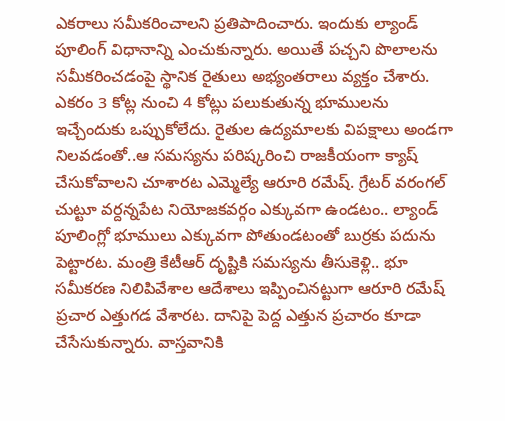ఎకరాలు సమీకరించాలని ప్రతిపాదించారు. ఇందుకు ల్యాండ్ పూలింగ్ విధానాన్ని ఎంచుకున్నారు. అయితే పచ్చని పొలాలను సమీకరించడంపై స్థానిక రైతులు అభ్యంతరాలు వ్యక్తం చేశారు. ఎకరం 3 కోట్ల నుంచి 4 కోట్లు పలుకుతున్న భూములను ఇచ్చేందుకు ఒప్పుకోలేదు. రైతుల ఉద్యమాలకు విపక్షాలు అండగా నిలవడంతో..ఆ సమస్యను పరిష్కరించి రాజకీయంగా క్యాష్ చేసుకోవాలని చూశారట ఎమ్మెల్యే ఆరూరి రమేష్. గ్రేటర్ వరంగల్ చుట్టూ వర్దన్నపేట నియోజకవర్గం ఎక్కువగా ఉండటం.. ల్యాండ్ పూలింగ్లో భూములు ఎక్కువగా పోతుండటంతో బుర్రకు పదును పెట్టారట. మంత్రి కేటీఆర్ దృష్టికి సమస్యను తీసుకెళ్లి.. భూ సమీకరణ నిలిపివేశాల ఆదేశాలు ఇప్పించినట్టుగా ఆరూరి రమేష్ ప్రచార ఎత్తుగడ వేశారట. దానిపై పెద్ద ఎత్తున ప్రచారం కూడా చేసేసుకున్నారు. వాస్తవానికి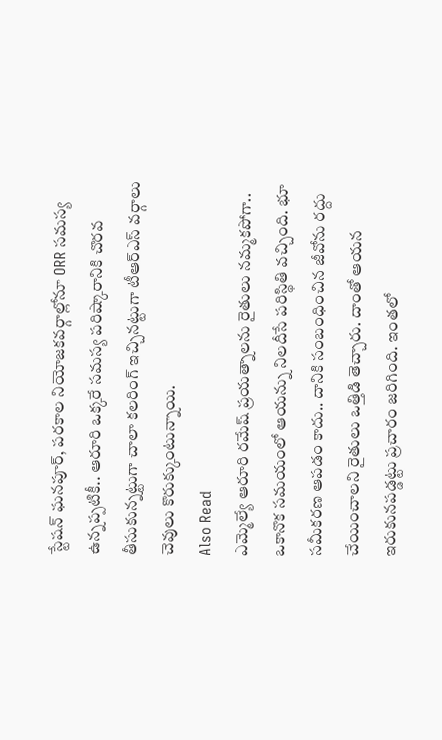స్టేషన్ ఘనపూర్, పరకాల నియోజకవర్గాల్లోనూ ORR సమస్య ఉన్నప్పటికీ.. ఆరూరి ఒక్కరే సమస్య పరిష్కారానికి చొరవ తీసుకున్నట్టుగా చాలా కలరింగ్ ఇచ్చినట్టుగా టీఆర్ఎస్ వర్గాలు చెవులు కొరుక్కుంటున్నాయి.
Also Read
ఎమ్మెల్యే ఆరూరి రమేష్ ప్రయత్నాలను రైతులు నమ్మకపోగా.. ఒకానొక సమయంలో ఆయన్ను నిలదీసే పరిస్థితి వచ్చింది. భూ సమీకరణ ఆపడం కాదు.. దానికి సంబంధించిన జీవోను రద్దు చేయించాలని రైతులు ఒత్తిడి తెచ్చారు. దాంతో ఆయన ఇరుకునపడ్డట్టు ప్రచారం జరిగింది. ఇంతలో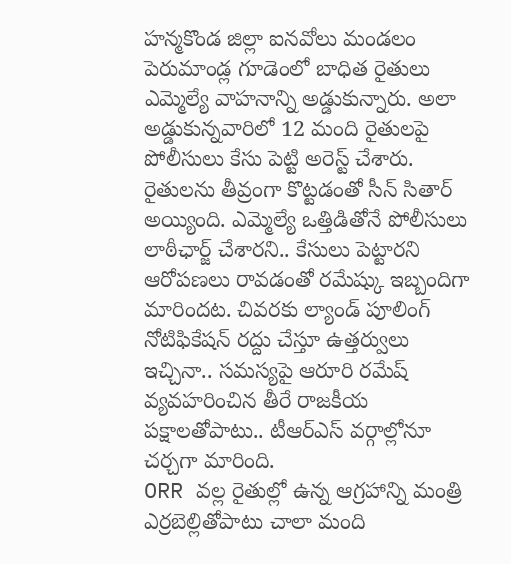హన్మకొండ జిల్లా ఐనవోలు మండలం పెరుమాండ్ల గూడెంలో బాధిత రైతులు ఎమ్మెల్యే వాహనాన్ని అడ్డుకున్నారు. అలా అడ్డుకున్నవారిలో 12 మంది రైతులపై పోలీసులు కేసు పెట్టి అరెస్ట్ చేశారు. రైతులను తీవ్రంగా కొట్టడంతో సీన్ సితార్ అయ్యింది. ఎమ్మెల్యే ఒత్తిడితోనే పోలీసులు లాఠీఛార్జ్ చేశారని.. కేసులు పెట్టారని ఆరోపణలు రావడంతో రమేష్కు ఇబ్బందిగా మారిందట. చివరకు ల్యాండ్ పూలింగ్ నోటిఫికేషన్ రద్దు చేస్తూ ఉత్తర్వులు ఇచ్చినా.. సమస్యపై ఆరూరి రమేష్ వ్యవహరించిన తీరే రాజకీయ పక్షాలతోపాటు.. టీఆర్ఎస్ వర్గాల్లోనూ చర్చగా మారింది.
ORR వల్ల రైతుల్లో ఉన్న ఆగ్రహాన్ని మంత్రి ఎర్రబెల్లితోపాటు చాలా మంది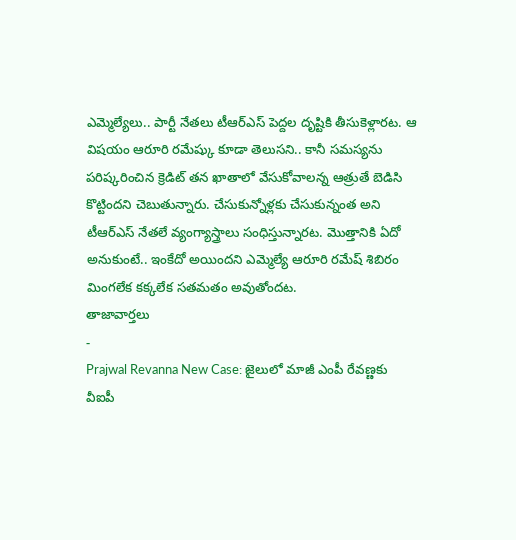ఎమ్మెల్యేలు.. పార్టీ నేతలు టీఆర్ఎస్ పెద్దల దృష్టికి తీసుకెళ్లారట. ఆ విషయం ఆరూరి రమేష్కు కూడా తెలుసని.. కానీ సమస్యను పరిష్కరించిన క్రెడిట్ తన ఖాతాలో వేసుకోవాలన్న ఆత్రుతే బెడిసి కొట్టిందని చెబుతున్నారు. చేసుకున్నోళ్లకు చేసుకున్నంత అని టీఆర్ఎస్ నేతలే వ్యంగ్యాస్త్రాలు సంధిస్తున్నారట. మొత్తానికి ఏదో అనుకుంటే.. ఇంకేదో అయిందని ఎమ్మెల్యే ఆరూరి రమేష్ శిబిరం మింగలేక కక్కలేక సతమతం అవుతోందట.
తాజావార్తలు
-
Prajwal Revanna New Case: జైలులో మాజీ ఎంపీ రేవణ్ణకు వీఐపీ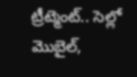ట్రీట్మెంట్.. సెల్లో మొబైల్,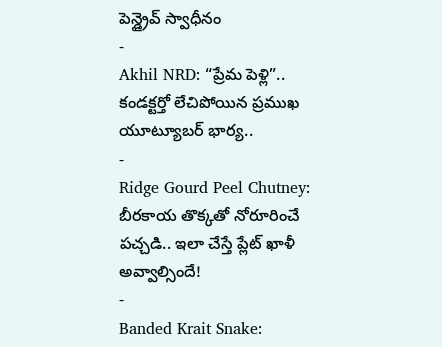పెన్డ్రైవ్ స్వాధీనం
-
Akhil NRD: “ప్రేమ పెళ్లి”.. కండక్టర్తో లేచిపోయిన ప్రముఖ యూట్యూబర్ భార్య..
-
Ridge Gourd Peel Chutney: బీరకాయ తొక్కతో నోరూరించే పచ్చడి.. ఇలా చేస్తే ప్లేట్ ఖాళీ అవ్వాల్సిందే!
-
Banded Krait Snake: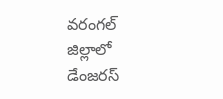వరంగల్ జిల్లాలో డేంజరస్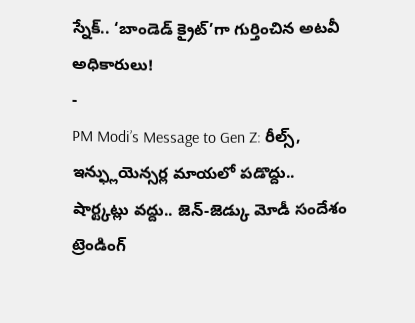స్నేక్.. ‘బాండెడ్ క్రైట్’గా గుర్తించిన అటవీ అధికారులు!
-
PM Modi’s Message to Gen Z: రీల్స్, ఇన్ఫ్లుయెన్సర్ల మాయలో పడొద్దు.. షార్ట్కట్లు వద్దు.. జెన్-జెడ్కు మోడీ సందేశం
ట్రెండింగ్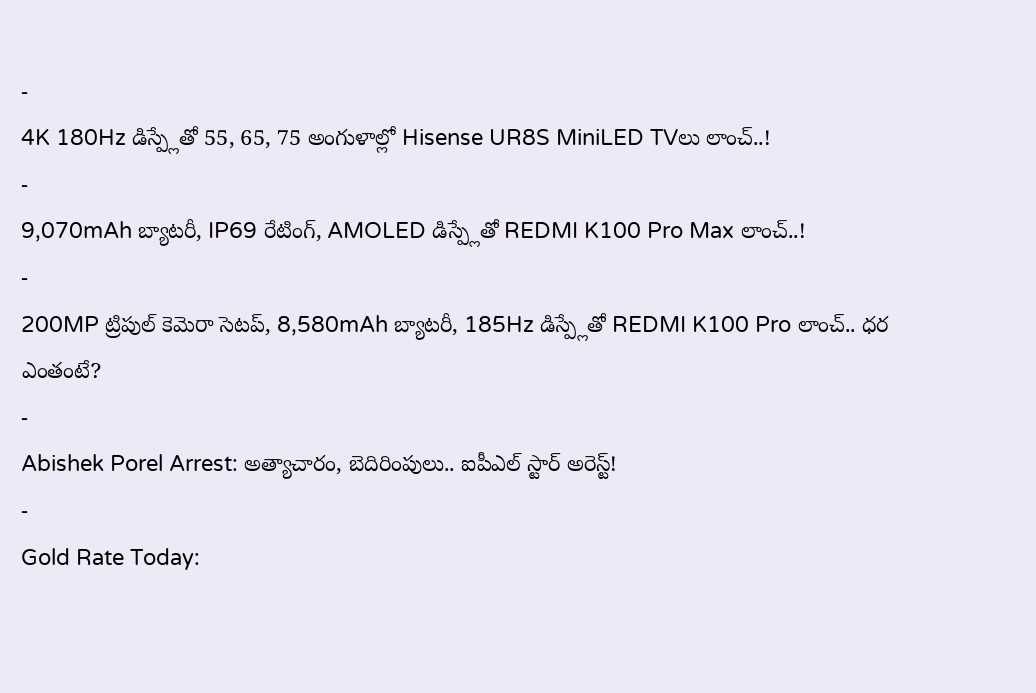-
4K 180Hz డిస్ప్లేతో 55, 65, 75 అంగుళాల్లో Hisense UR8S MiniLED TVలు లాంచ్..!
-
9,070mAh బ్యాటరీ, IP69 రేటింగ్, AMOLED డిస్ప్లేతో REDMI K100 Pro Max లాంచ్..!
-
200MP ట్రిపుల్ కెమెరా సెటప్, 8,580mAh బ్యాటరీ, 185Hz డిస్ప్లేతో REDMI K100 Pro లాంచ్.. ధర ఎంతంటే?
-
Abishek Porel Arrest: అత్యాచారం, బెదిరింపులు.. ఐపీఎల్ స్టార్ అరెస్ట్!
-
Gold Rate Today: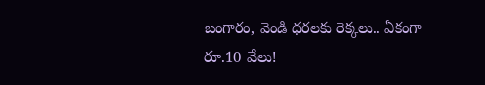బంగారం, వెండి ధరలకు రెక్కలు.. ఏకంగా రూ.10 వేలు!